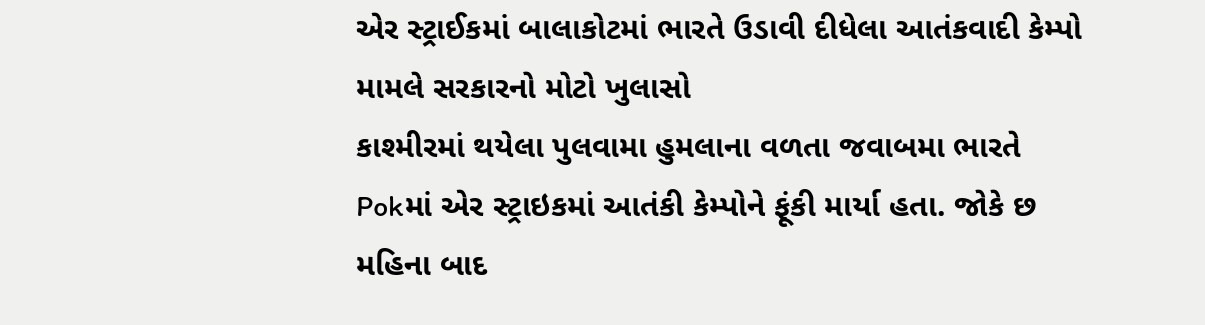એર સ્ટ્રાઈકમાં બાલાકોટમાં ભારતે ઉડાવી દીધેલા આતંકવાદી કેમ્પો મામલે સરકારનો મોટો ખુલાસો
કાશ્મીરમાં થયેલા પુલવામા હુમલાના વળતા જવાબમા ભારતે Pokમાં એર સ્ટ્રાઇકમાં આતંકી કેમ્પોને ફૂંકી માર્યા હતા. જોકે છ મહિના બાદ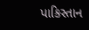પાકિસ્તાન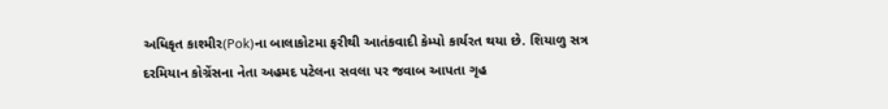અધિકૃત કાશ્મીર(Pok)ના બાલાકોટમા ફરીથી આતંકવાદી કેમ્પો કાર્યરત થયા છે. શિયાળુ સત્ર દરમિયાન કોગ્રેંસના નેતા અહમદ પટેલના સવલા પર જવાબ આપતા ગૃહ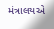મંત્રાલયએ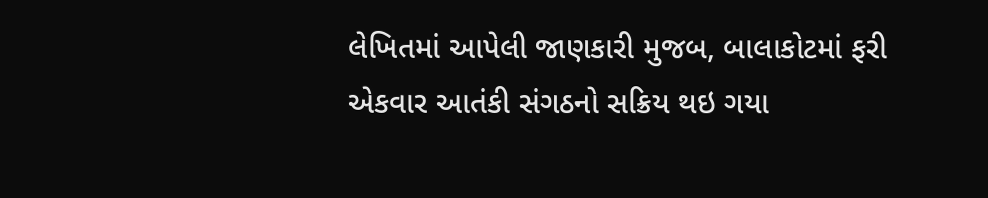લેખિતમાં આપેલી જાણકારી મુજબ, બાલાકોટમાં ફરી એકવાર આતંકી સંગઠનો સક્રિય થઇ ગયા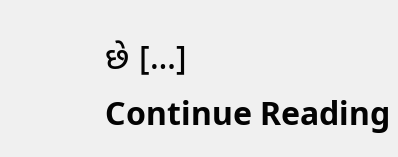છે […]
Continue Reading